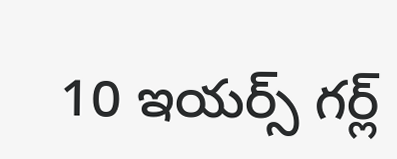10 ఇయర్స్ గర్ల్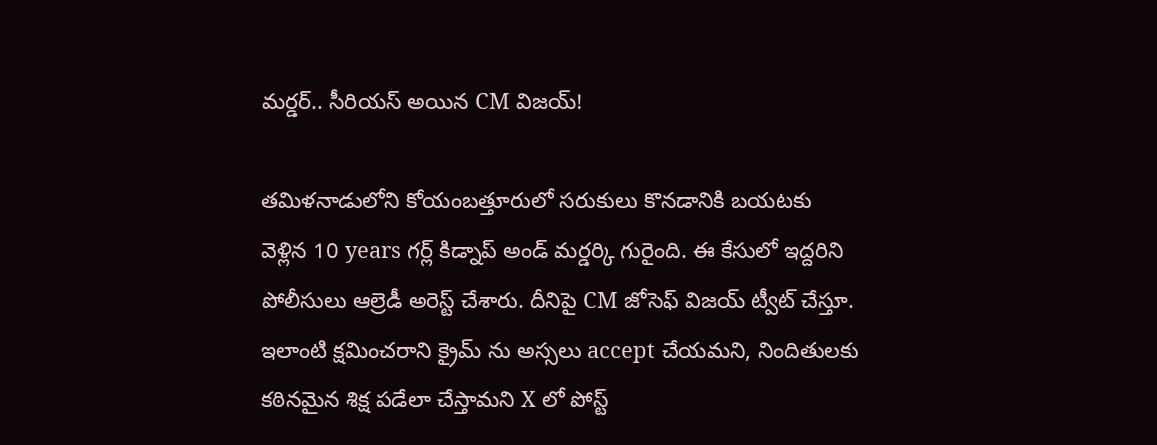మర్డర్.. సీరియస్ అయిన CM విజయ్!

తమిళనాడులోని కోయంబత్తూరులో సరుకులు కొనడానికి బయటకు వెళ్లిన 10 years గర్ల్ కిడ్నాప్ అండ్ మర్డర్కి గురైంది. ఈ కేసులో ఇద్దరిని పోలీసులు ఆల్రెడీ అరెస్ట్ చేశారు. దీనిపై CM జోసెఫ్ విజయ్ ట్వీట్ చేస్తూ. ఇలాంటి క్షమించరాని క్రైమ్ ను అస్సలు accept చేయమని, నిందితులకు కఠినమైన శిక్ష పడేలా చేస్తామని X లో పోస్ట్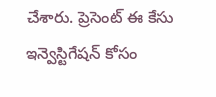చేశారు. ప్రెసెంట్ ఈ కేసు ఇన్వెస్టిగేషన్ కోసం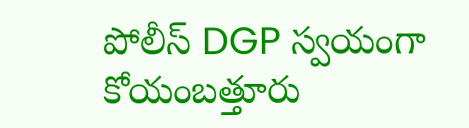పోలీస్ DGP స్వయంగా కోయంబత్తూరు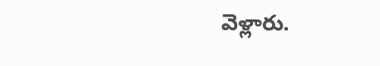వెళ్లారు.